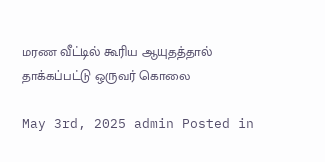மரண வீட்டில் கூரிய ஆயுதத்தால் தாக்கப்பட்டு ஒருவர் கொலை

May 3rd, 2025 admin Posted in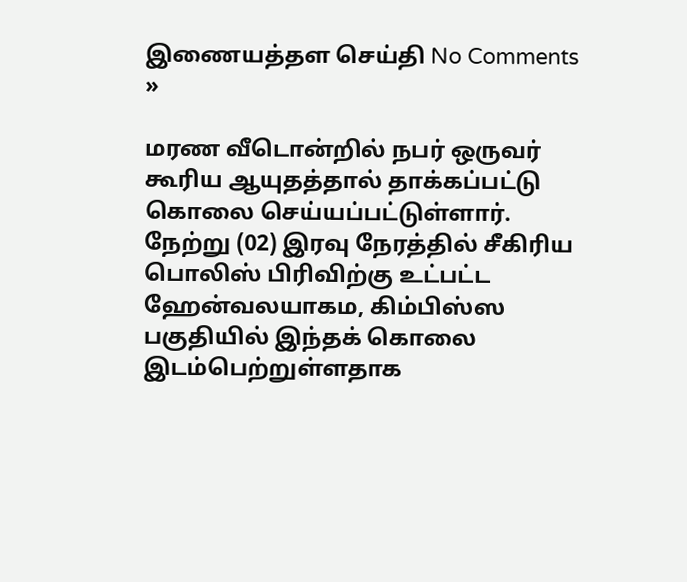இணையத்தள செய்தி No Comments »

மரண வீடொன்றில் நபர் ஒருவர் கூரிய ஆயுதத்தால் தாக்கப்பட்டு கொலை செய்யப்பட்டுள்ளார். நேற்று (02) இரவு நேரத்தில் சீகிரிய பொலிஸ் பிரிவிற்கு உட்பட்ட ஹேன்வலயாகம, கிம்பிஸ்ஸ பகுதியில் இந்தக் கொலை இடம்பெற்றுள்ளதாக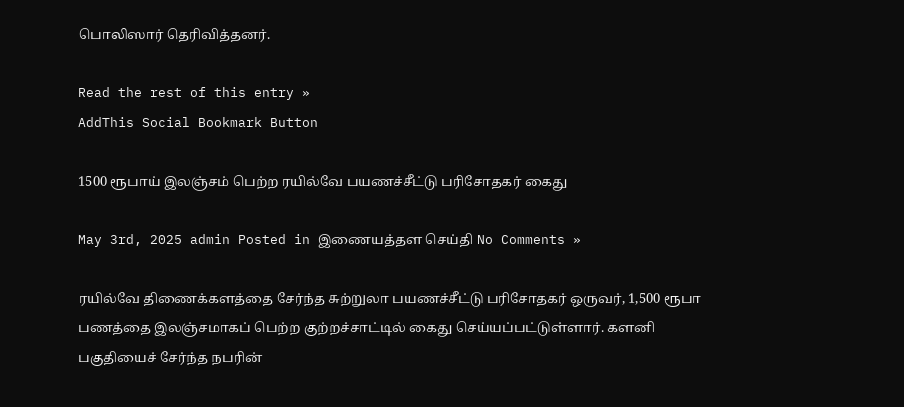பொலிஸார் தெரிவித்தனர்.

Read the rest of this entry »
AddThis Social Bookmark Button

1500 ரூபாய் இலஞ்சம் பெற்ற ரயில்வே பயணச்சீட்டு பரிசோதகர் கைது

May 3rd, 2025 admin Posted in இணையத்தள செய்தி No Comments »

ரயில்வே திணைக்களத்தை சேர்ந்த சுற்றுலா பயணச்சீட்டு பரிசோதகர் ஒருவர், 1,500 ரூபா பணத்தை இலஞ்சமாகப் பெற்ற குற்றச்சாட்டில் கைது செய்யப்பட்டுள்ளார். களனி பகுதியைச் சேர்ந்த நபரின்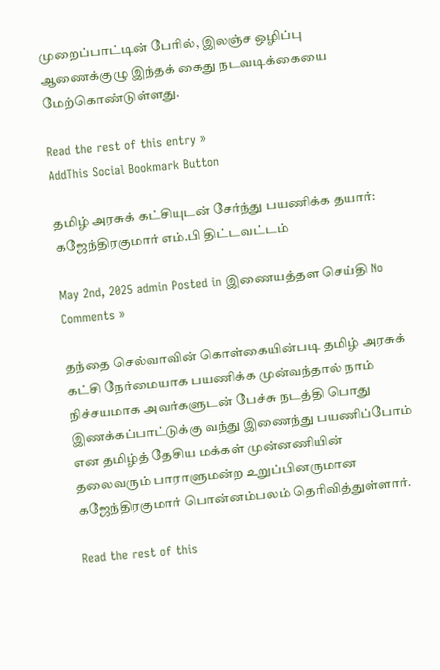முறைப்பாட்டின் பேரில், இலஞ்ச ஒழிப்பு ஆணைக்குழு இந்தக் கைது நடவடிக்கையை மேற்கொண்டுள்ளது.

Read the rest of this entry »
AddThis Social Bookmark Button

தமிழ் அரசுக் கட்சியுடன் சேர்ந்து பயணிக்க தயார்: கஜேந்திரகுமார் எம்.பி திட்டவட்டம்

May 2nd, 2025 admin Posted in இணையத்தள செய்தி No Comments »

தந்தை செல்வாவின் கொள்கையின்படி தமிழ் அரசுக் கட்சி நேர்மையாக பயணிக்க முன்வந்தால் நாம் நிச்சயமாக அவர்களுடன் பேச்சு நடத்தி பொது இணக்கப்பாட்டுக்கு வந்து இணைந்து பயணிப்போம் என தமிழ்த் தேசிய மக்கள் முன்னணியின் தலைவரும் பாராளுமன்ற உறுப்பினருமான கஜேந்திரகுமார் பொன்னம்பலம் தெரிவித்துள்ளார்.

Read the rest of this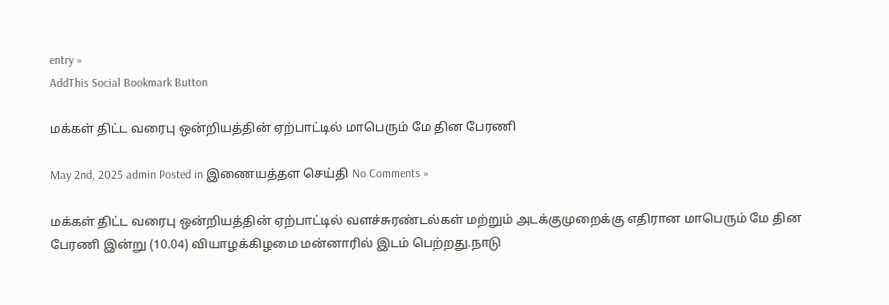entry »
AddThis Social Bookmark Button

மக்கள் திட்ட வரைபு ஒன்றியத்தின் ஏற்பாட்டில் மாபெரும் மே தின பேரணி

May 2nd, 2025 admin Posted in இணையத்தள செய்தி No Comments »

மக்கள் திட்ட வரைபு ஒன்றியத்தின் ஏற்பாட்டில் வளச்சுரண்டல்கள் மற்றும் அடக்குமுறைக்கு எதிரான மாபெரும் மே தின பேரணி இன்று (10.04) வியாழக்கிழமை மன்னாரில் இடம் பெற்றது.நாடு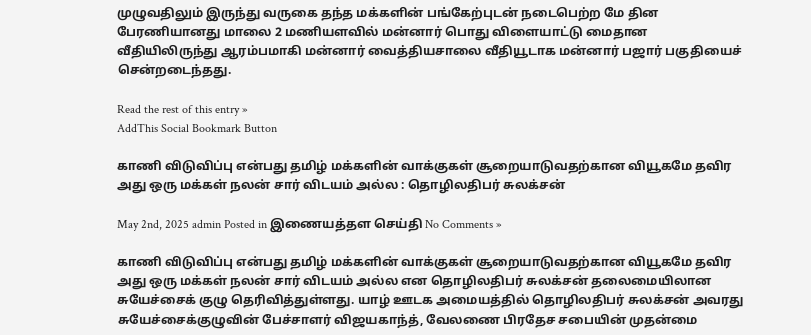முழுவதிலும் இருந்து வருகை தந்த மக்களின் பங்கேற்புடன் நடைபெற்ற மே தின பேரணியானது மாலை 2 மணியளவில் மன்னார் பொது விளையாட்டு மைதான வீதியிலிருந்து ஆரம்பமாகி மன்னார் வைத்தியசாலை வீதியூடாக மன்னார் பஜார் பகுதியைச் சென்றடைந்தது.

Read the rest of this entry »
AddThis Social Bookmark Button

காணி விடுவிப்பு என்பது தமிழ் மக்களின் வாக்குகள் சூறையாடுவதற்கான வியூகமே தவிர அது ஒரு மக்கள் நலன் சார் விடயம் அல்ல : தொழிலதிபர் சுலக்சன்

May 2nd, 2025 admin Posted in இணையத்தள செய்தி No Comments »

காணி விடுவிப்பு என்பது தமிழ் மக்களின் வாக்குகள் சூறையாடுவதற்கான வியூகமே தவிர அது ஒரு மக்கள் நலன் சார் விடயம் அல்ல என தொழிலதிபர் சுலக்சன் தலைமையிலான சுயேச்சைக் குழு தெரிவித்துள்ளது. யாழ் ஊடக அமையத்தில் தொழிலதிபர் சுலக்சன் அவரது சுயேச்சைக்குழுவின் பேச்சாளர் விஜயகாந்த், வேலணை பிரதேச சபையின் முதன்மை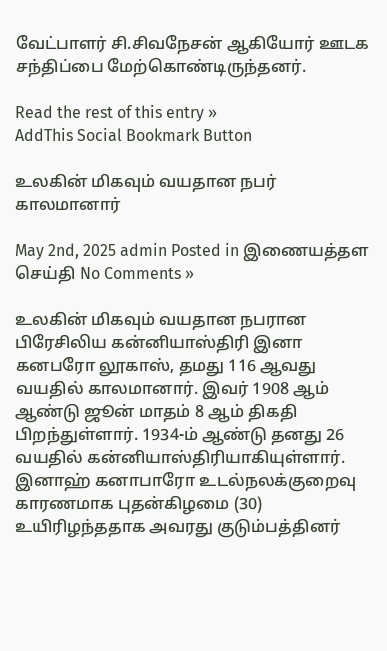வேட்பாளர் சி.சிவநேசன் ஆகியோர் ஊடக சந்திப்பை மேற்கொண்டிருந்தனர்.

Read the rest of this entry »
AddThis Social Bookmark Button

உலகின் மிகவும் வயதான நபர் காலமானார்

May 2nd, 2025 admin Posted in இணையத்தள செய்தி No Comments »

உலகின் மிகவும் வயதான நபரான பிரேசிலிய கன்னியாஸ்திரி இனா கனபரோ லூகாஸ், தமது 116 ஆவது வயதில் காலமானார். இவர் 1908 ஆம் ஆண்டு ஜூன் மாதம் 8 ஆம் திகதி பிறந்துள்ளார். 1934-ம் ஆண்டு தனது 26 வயதில் கன்னியாஸ்திரியாகியுள்ளார். இனாஹ் கனாபாரோ உடல்நலக்குறைவு காரணமாக புதன்கிழமை (30) உயிரிழந்ததாக அவரது குடும்பத்தினர்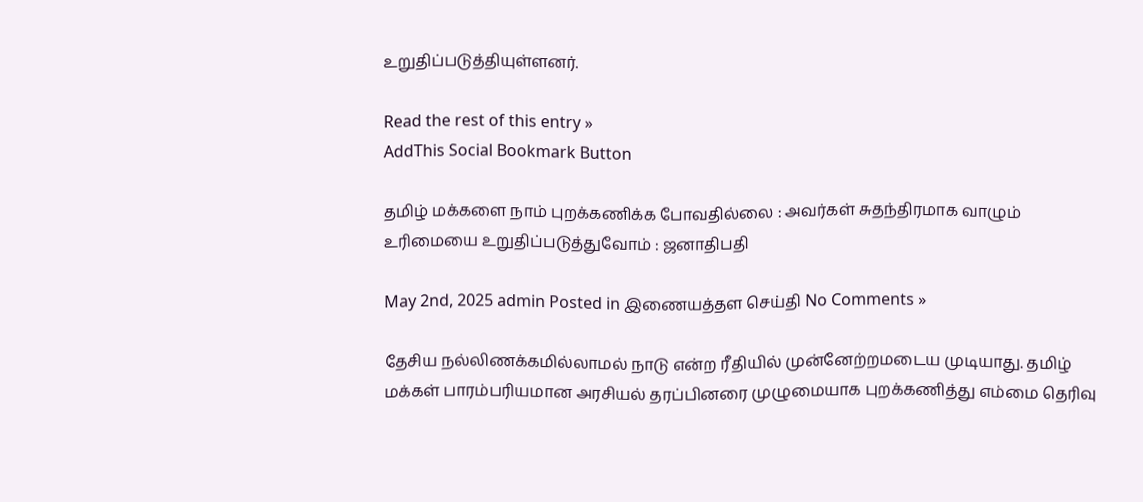உறுதிப்படுத்தியுள்ளனர்.

Read the rest of this entry »
AddThis Social Bookmark Button

தமிழ் மக்களை நாம் புறக்கணிக்க போவதில்லை : அவர்கள் சுதந்திரமாக வாழும் உரிமையை உறுதிப்படுத்துவோம் : ஜனாதிபதி

May 2nd, 2025 admin Posted in இணையத்தள செய்தி No Comments »

தேசிய நல்லிணக்கமில்லாமல் நாடு என்ற ரீதியில் முன்னேற்றமடைய முடியாது. தமிழ் மக்கள் பாரம்பரியமான அரசியல் தரப்பினரை முழுமையாக புறக்கணித்து எம்மை தெரிவு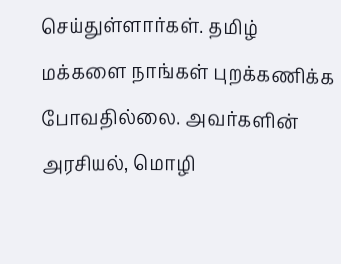செய்துள்ளார்கள். தமிழ் மக்களை நாங்கள் புறக்கணிக்க போவதில்லை. அவர்களின் அரசியல், மொழி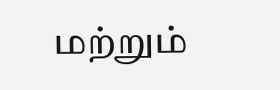மற்றும்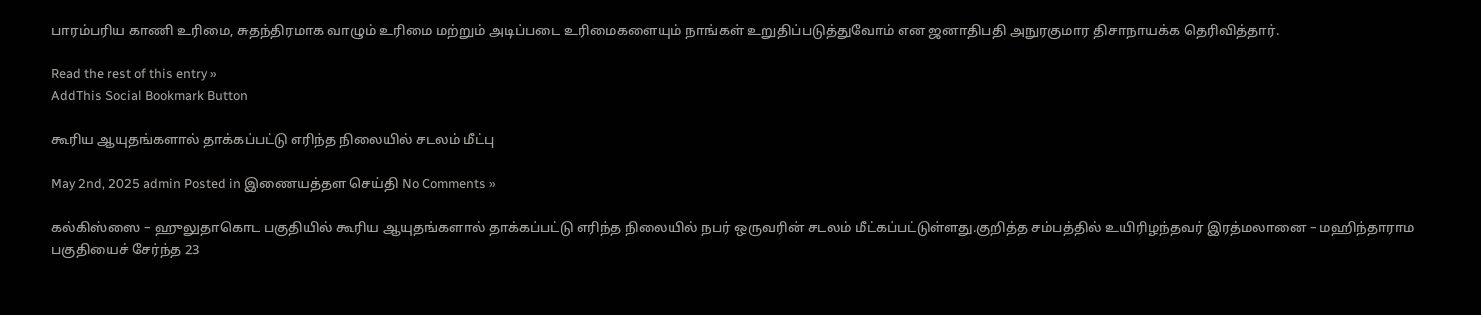பாரம்பரிய காணி உரிமை, சுதந்திரமாக வாழும் உரிமை மற்றும் அடிப்படை உரிமைகளையும் நாங்கள் உறுதிப்படுத்துவோம் என ஜனாதிபதி அநுரகுமார திசாநாயக்க தெரிவித்தார்.

Read the rest of this entry »
AddThis Social Bookmark Button

கூரிய ஆயுதங்களால் தாக்கப்பட்டு எரிந்த நிலையில் சடலம் மீட்பு

May 2nd, 2025 admin Posted in இணையத்தள செய்தி No Comments »

கல்கிஸ்ஸை – ஹுலுதாகொட பகுதியில் கூரிய ஆயுதங்களால் தாக்கப்பட்டு எரிந்த நிலையில் நபர் ஒருவரின் சடலம் மீட்கப்பட்டுள்ளது.குறித்த சம்பத்தில் உயிரிழந்தவர் இரத்மலானை – மஹிந்தாராம பகுதியைச் சேர்ந்த 23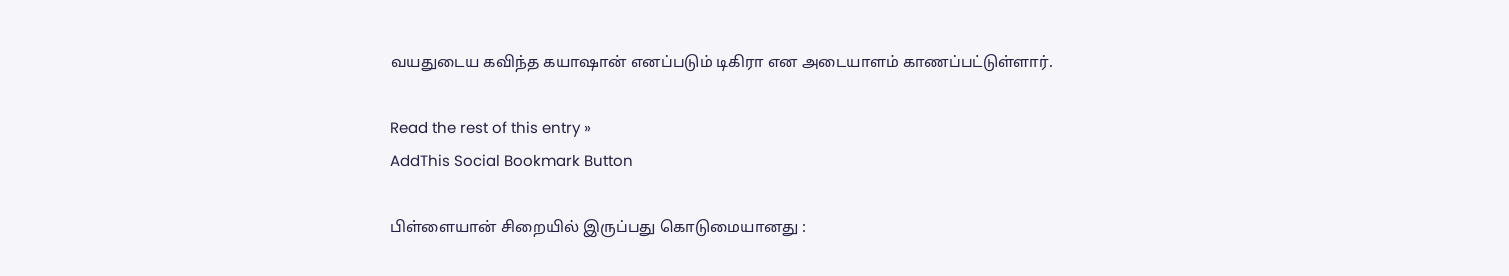வயதுடைய கவிந்த கயாஷான் எனப்படும் டிகிரா என அடையாளம் காணப்பட்டுள்ளார்.

Read the rest of this entry »
AddThis Social Bookmark Button

பிள்ளையான் சிறையில் இருப்பது கொடுமையானது :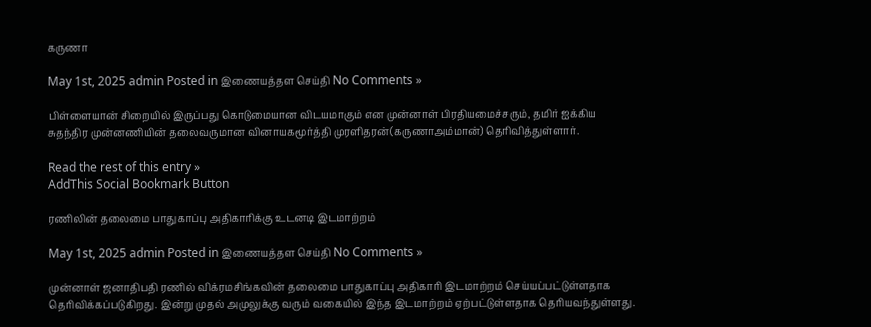கருணா

May 1st, 2025 admin Posted in இணையத்தள செய்தி No Comments »

பிள்ளையான் சிறையில் இருப்பது கொடுமையான விடயமாகும் என முன்னாள் பிரதியமைச்சரும், தமிர் ஐக்கிய சுதந்திர முன்னணியின் தலைவருமான வினாயகமூர்த்தி முரளிதரன்(கருணாஅம்மான்) தெரிவித்துள்ளார்.

Read the rest of this entry »
AddThis Social Bookmark Button

ரணிலின் தலைமை பாதுகாப்பு அதிகாரிக்கு உடனடி இடமாற்றம்

May 1st, 2025 admin Posted in இணையத்தள செய்தி No Comments »

முன்னாள் ஜனாதிபதி ரணில் விக்ரமசிங்கவின் தலைமை பாதுகாப்பு அதிகாரி இடமாற்றம் செய்யப்பட்டுள்ளதாக தெரிவிக்கப்படுகிறது. இன்று முதல் அமுலுக்கு வரும் வகையில் இந்த இடமாற்றம் ஏற்பட்டுள்ளதாக தெரியவந்துள்ளது.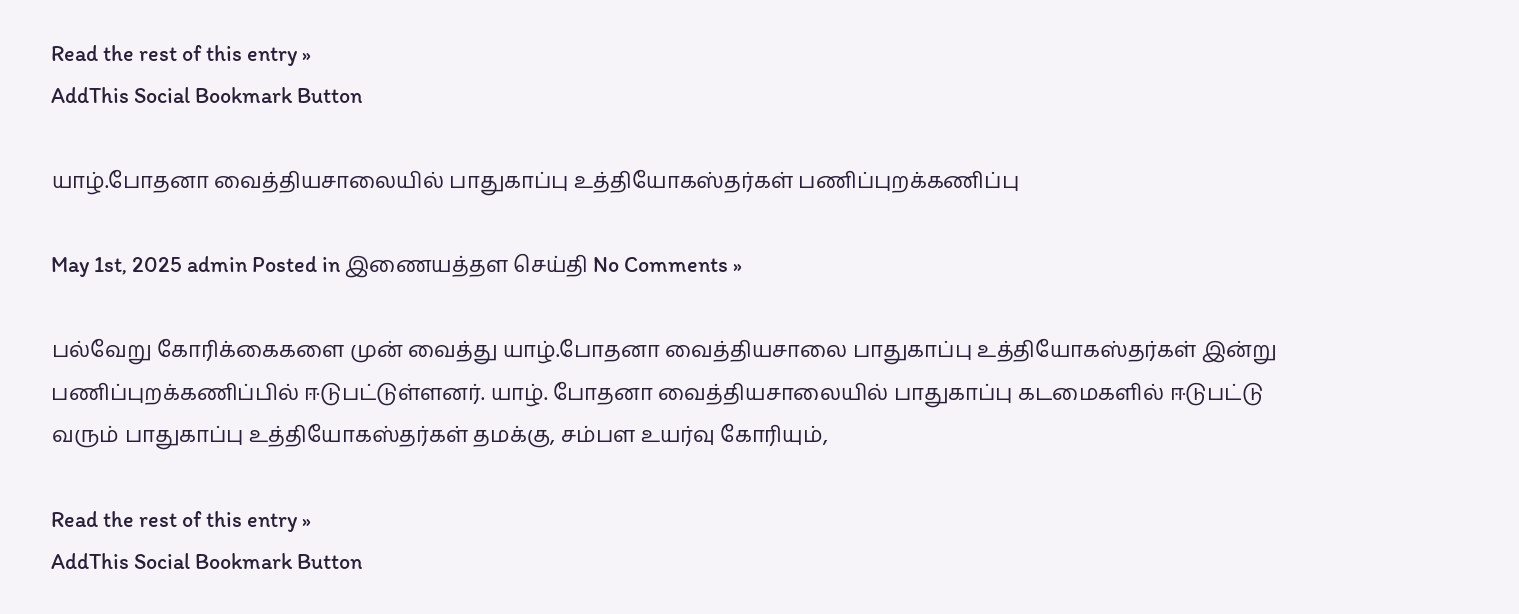Read the rest of this entry »
AddThis Social Bookmark Button

யாழ்.போதனா வைத்தியசாலையில் பாதுகாப்பு உத்தியோகஸ்தர்கள் பணிப்புறக்கணிப்பு

May 1st, 2025 admin Posted in இணையத்தள செய்தி No Comments »

பல்வேறு கோரிக்கைகளை முன் வைத்து யாழ்.போதனா வைத்தியசாலை பாதுகாப்பு உத்தியோகஸ்தர்கள் இன்று பணிப்புறக்கணிப்பில் ஈடுபட்டுள்ளனர். யாழ். போதனா வைத்தியசாலையில் பாதுகாப்பு கடமைகளில் ஈடுபட்டு வரும் பாதுகாப்பு உத்தியோகஸ்தர்கள் தமக்கு, சம்பள உயர்வு கோரியும்,

Read the rest of this entry »
AddThis Social Bookmark Button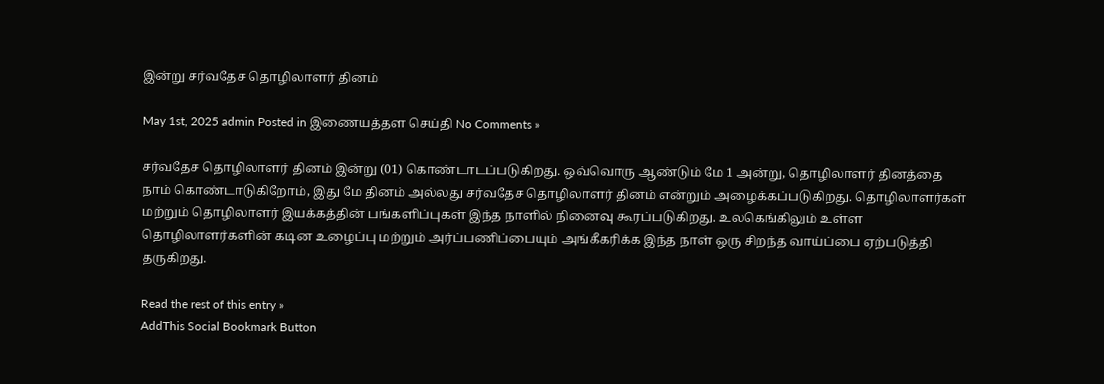இன்று சர்வதேச தொழிலாளர் தினம்

May 1st, 2025 admin Posted in இணையத்தள செய்தி No Comments »

சர்வதேச தொழிலாளர் தினம் இன்று (01) கொண்டாடப்படுகிறது. ஒவ்வொரு ஆண்டும் மே 1 அன்று, தொழிலாளர் தினத்தை நாம் கொண்டாடுகிறோம், இது மே தினம் அல்லது சர்வதேச தொழிலாளர் தினம் என்றும் அழைக்கப்படுகிறது. தொழிலாளர்கள் மற்றும் தொழிலாளர் இயக்கத்தின் பங்களிப்புகள் இந்த நாளில் நினைவு கூரப்படுகிறது. உலகெங்கிலும் உள்ள தொழிலாளர்களின் கடின உழைப்பு மற்றும் அர்ப்பணிப்பையும் அங்கீகரிக்க இந்த நாள் ஒரு சிறந்த வாய்ப்பை ஏற்படுத்தி தருகிறது.

Read the rest of this entry »
AddThis Social Bookmark Button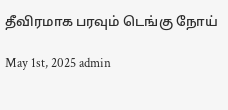தீவிரமாக பரவும் டெங்கு நோய்

May 1st, 2025 admin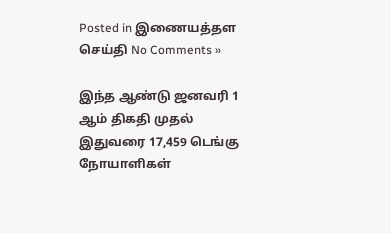Posted in இணையத்தள செய்தி No Comments »

இந்த ஆண்டு ஜனவரி 1 ஆம் திகதி முதல் இதுவரை 17,459 டெங்கு நோயாளிகள்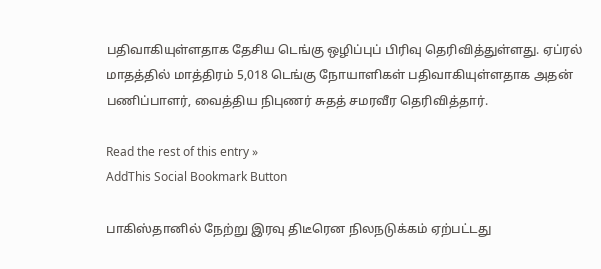பதிவாகியுள்ளதாக தேசிய டெங்கு ஒழிப்புப் பிரிவு தெரிவித்துள்ளது. ஏப்ரல் மாதத்தில் மாத்திரம் 5,018 டெங்கு நோயாளிகள் பதிவாகியுள்ளதாக அதன் பணிப்பாளர், வைத்திய நிபுணர் சுதத் சமரவீர தெரிவித்தார்.

Read the rest of this entry »
AddThis Social Bookmark Button

பாகிஸ்தானில் நேற்று இரவு திடீரென நிலநடுக்கம் ஏற்பட்டது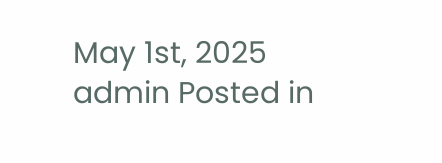May 1st, 2025 admin Posted in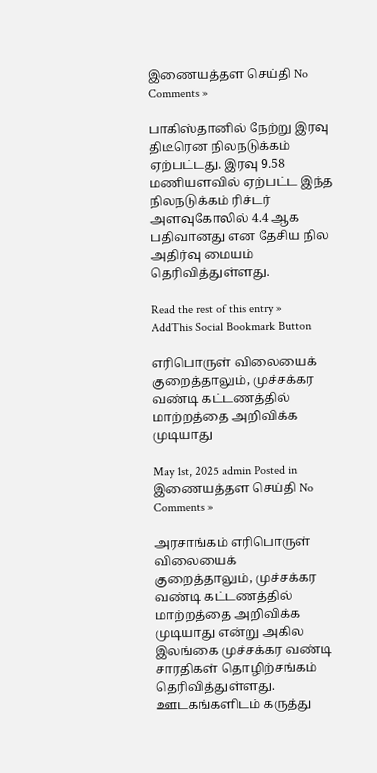இணையத்தள செய்தி No Comments »

பாகிஸ்தானில் நேற்று இரவு திடீரென நிலநடுக்கம் ஏற்பட்டது. இரவு 9.58 மணியளவில் ஏற்பட்ட இந்த நிலநடுக்கம் ரிச்டர் அளவுகோலில் 4.4 ஆக பதிவானது என தேசிய நில அதிர்வு மையம் தெரிவித்துள்ளது.

Read the rest of this entry »
AddThis Social Bookmark Button

எரிபொருள் விலையைக் குறைத்தாலும், முச்சக்கர வண்டி கட்டணத்தில் மாற்றத்தை அறிவிக்க முடியாது

May 1st, 2025 admin Posted in இணையத்தள செய்தி No Comments »

அரசாங்கம் எரிபொருள் விலையைக் குறைத்தாலும், முச்சக்கர வண்டி கட்டணத்தில் மாற்றத்தை அறிவிக்க முடியாது என்று அகில இலங்கை முச்சக்கர வண்டி சாரதிகள் தொழிற்சங்கம் தெரிவித்துள்ளது. ஊடகங்களிடம் கருத்து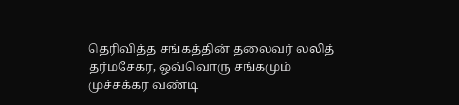தெரிவித்த சங்கத்தின் தலைவர் லலித் தர்மசேகர, ஒவ்வொரு சங்கமும் முச்சக்கர வண்டி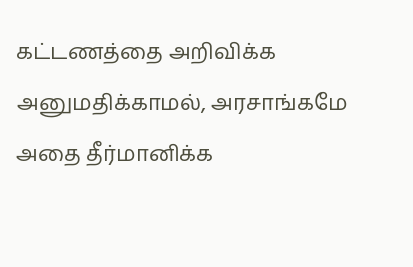கட்டணத்தை அறிவிக்க அனுமதிக்காமல், அரசாங்கமே அதை தீர்மானிக்க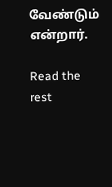வேண்டும் என்றார்.

Read the rest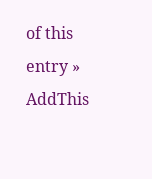of this entry »
AddThis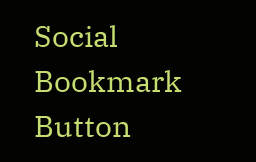Social Bookmark Button